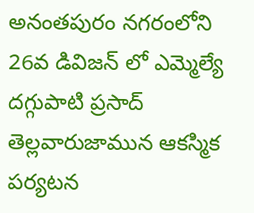అనంతపురం నగరంలోని 26వ డివిజన్ లో ఎమ్మెల్యే దగ్గుపాటి ప్రసాద్ తెల్లవారుజామున ఆకస్మిక పర్యటన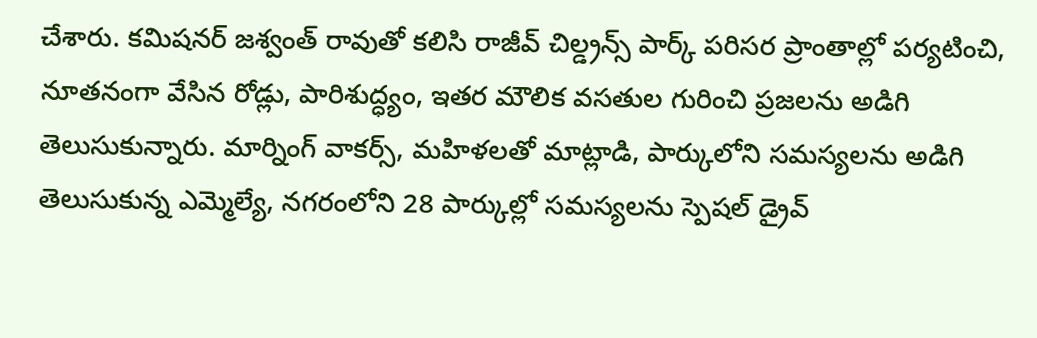చేశారు. కమిషనర్ జశ్వంత్ రావుతో కలిసి రాజీవ్ చిల్డ్రన్స్ పార్క్ పరిసర ప్రాంతాల్లో పర్యటించి, నూతనంగా వేసిన రోడ్లు, పారిశుద్ధ్యం, ఇతర మౌలిక వసతుల గురించి ప్రజలను అడిగి తెలుసుకున్నారు. మార్నింగ్ వాకర్స్, మహిళలతో మాట్లాడి, పార్కులోని సమస్యలను అడిగి తెలుసుకున్న ఎమ్మెల్యే, నగరంలోని 28 పార్కుల్లో సమస్యలను స్పెషల్ డ్రైవ్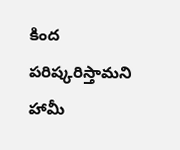కింద పరిష్కరిస్తామని హామీ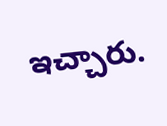ఇచ్చారు.